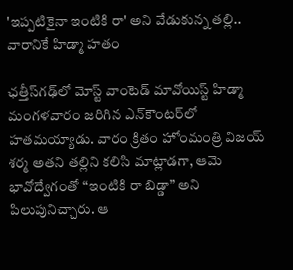'ఇప్పటికైనా ఇంటికి రా' అని వేడుకున్న తల్లి.. వారానికే హిడ్మా హతం

ఛత్తీస్‌గఢ్‌లో మోస్ట్ వాంటెడ్ మావోయిస్ట్‌ హిడ్మా మంగళవారం జరిగిన ఎన్‌కౌంటర్‌లో హతమయ్యాడు. వారం క్రితం హోంమంత్రి విజయ్‌ శర్మ అతని తల్లిని కలిసి మాట్లాడగా, ఆమె భావోద్వేగంతో “ఇంటికి రా బిడ్డా” అని పిలుపునిచ్చారు. ఆ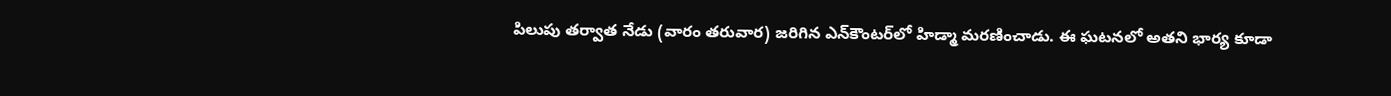పిలుపు తర్వాత నేడు (వారం తరువార) జరిగిన ఎన్‌కౌంటర్‌లో హిడ్మా మరణించాడు. ఈ ఘటనలో అతని భార్య కూడా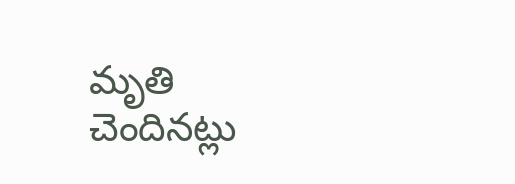మృతి చెందినట్లు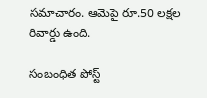సమాచారం. ఆమెపై రూ.50 లక్షల రివార్డు ఉంది.

సంబంధిత పోస్ట్